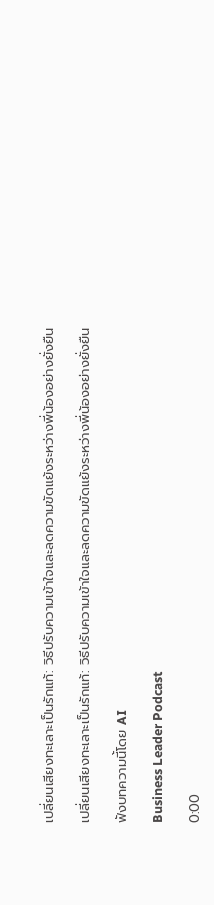เปลี่ยนเสียงทะเลาะเป็นรักแท้: วิธีปรับความเข้าใจและลดความขัดแย้งระหว่างพี่น้องอย่างยั่งยืน

เปลี่ยนเสียงทะเลาะเป็นรักแท้: วิธีปรับความเข้าใจและลดความขัดแย้งระหว่างพี่น้องอย่างยั่งยืน

ฟังบทความนี้โดย AI

Business Leader Podcast

0:00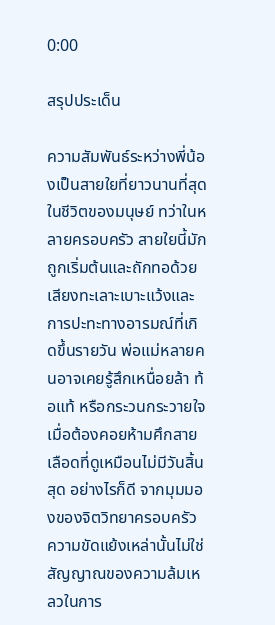0:00

สรุปประเด็น

ความสัมพันธ์ระหว่างพี่น้องเป็นสายใยที่ยาวนานที่สุดในชีวิตของมนุษย์ ทว่าในหลายครอบครัว สายใยนี้มักถูกเริ่มต้นและถักทอด้วยเสียงทะเลาะเบาะแว้งและการปะทะทางอารมณ์ที่เกิดขึ้นรายวัน พ่อแม่หลายคนอาจเคยรู้สึกเหนื่อยล้า ท้อแท้ หรือกระวนกระวายใจเมื่อต้องคอยห้ามศึกสายเลือดที่ดูเหมือนไม่มีวันสิ้นสุด อย่างไรก็ดี จากมุมมองของจิตวิทยาครอบครัว ความขัดแย้งเหล่านั้นไม่ใช่สัญญาณของความล้มเหลวในการ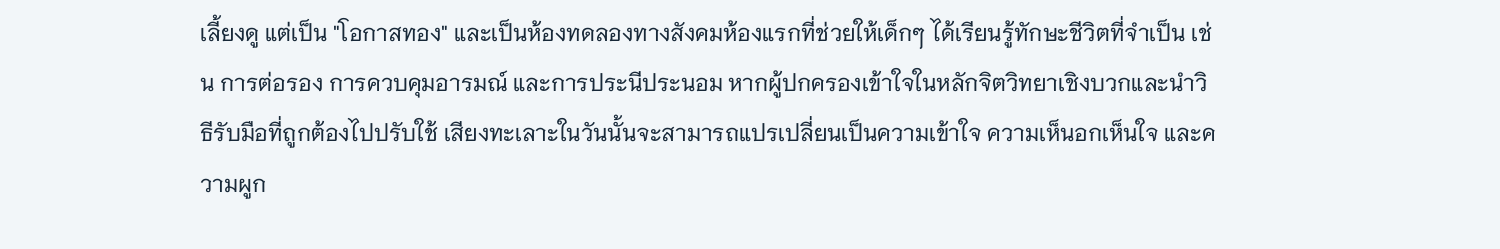เลี้ยงดู แต่เป็น "โอกาสทอง" และเป็นห้องทดลองทางสังคมห้องแรกที่ช่วยให้เด็กๆ ได้เรียนรู้ทักษะชีวิตที่จำเป็น เช่น การต่อรอง การควบคุมอารมณ์ และการประนีประนอม หากผู้ปกครองเข้าใจในหลักจิตวิทยาเชิงบวกและนำวิธีรับมือที่ถูกต้องไปปรับใช้ เสียงทะเลาะในวันนั้นจะสามารถแปรเปลี่ยนเป็นความเข้าใจ ความเห็นอกเห็นใจ และความผูก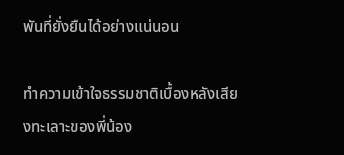พันที่ยั่งยืนได้อย่างแน่นอน

ทำความเข้าใจธรรมชาติเบื้องหลังเสียงทะเลาะของพี่น้อง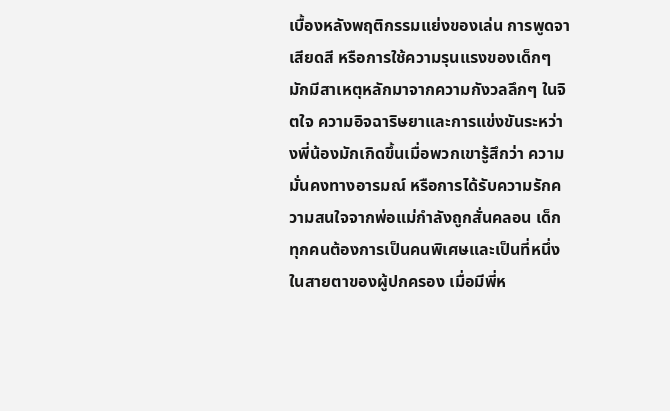เบื้องหลังพฤติกรรมแย่งของเล่น การพูดจาเสียดสี หรือการใช้ความรุนแรงของเด็กๆ มักมีสาเหตุหลักมาจากความกังวลลึกๆ ในจิตใจ ความอิจฉาริษยาและการแข่งขันระหว่างพี่น้องมักเกิดขึ้นเมื่อพวกเขารู้สึกว่า ความมั่นคงทางอารมณ์ หรือการได้รับความรักความสนใจจากพ่อแม่กำลังถูกสั่นคลอน เด็กทุกคนต้องการเป็นคนพิเศษและเป็นที่หนึ่งในสายตาของผู้ปกครอง เมื่อมีพี่ห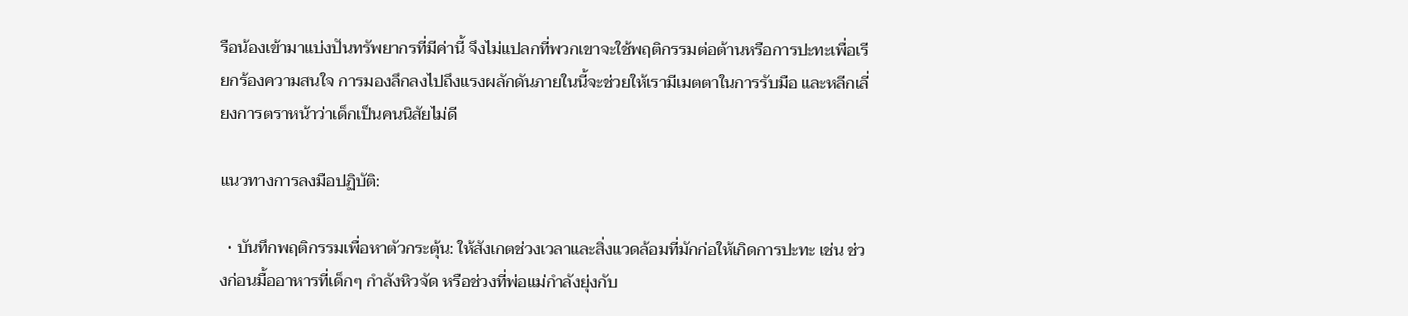รือน้องเข้ามาแบ่งปันทรัพยากรที่มีค่านี้ จึงไม่แปลกที่พวกเขาจะใช้พฤติกรรมต่อต้านหรือการปะทะเพื่อเรียกร้องความสนใจ การมองลึกลงไปถึงแรงผลักดันภายในนี้จะช่วยให้เรามีเมตตาในการรับมือ และหลีกเลี่ยงการตราหน้าว่าเด็กเป็นคนนิสัยไม่ดี

แนวทางการลงมือปฏิบัติ:

  • บันทึกพฤติกรรมเพื่อหาตัวกระตุ้น: ให้สังเกตช่วงเวลาและสิ่งแวดล้อมที่มักก่อให้เกิดการปะทะ เช่น ช่วงก่อนมื้ออาหารที่เด็กๆ กำลังหิวจัด หรือช่วงที่พ่อแม่กำลังยุ่งกับ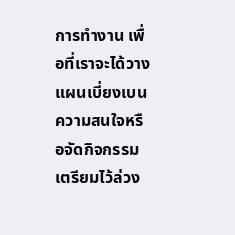การทำงาน เพื่อที่เราจะได้วางแผนเบี่ยงเบนความสนใจหรือจัดกิจกรรมเตรียมไว้ล่วง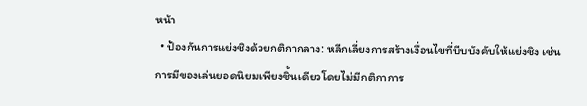หน้า
  • ป้องกันการแย่งชิงด้วยกติกากลาง: หลีกเลี่ยงการสร้างเงื่อนไขที่บีบบังคับให้แย่งชิง เช่น การมีของเล่นยอดนิยมเพียงชิ้นเดียวโดยไม่มีกติกาการ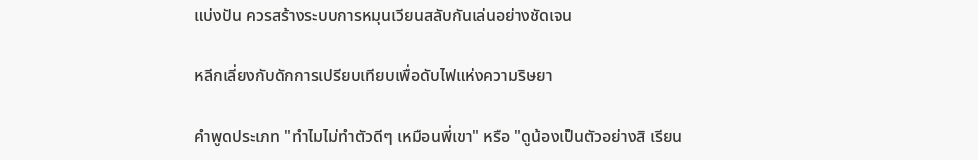แบ่งปัน ควรสร้างระบบการหมุนเวียนสลับกันเล่นอย่างชัดเจน

หลีกเลี่ยงกับดักการเปรียบเทียบเพื่อดับไฟแห่งความริษยา

คำพูดประเภท "ทำไมไม่ทำตัวดีๆ เหมือนพี่เขา" หรือ "ดูน้องเป็นตัวอย่างสิ เรียน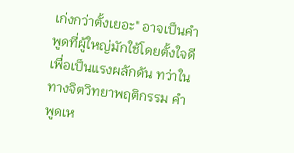เก่งกว่าตั้งเยอะ" อาจเป็นคำพูดที่ผู้ใหญ่มักใช้โดยตั้งใจดีเพื่อเป็นแรงผลักดัน ทว่าในทางจิตวิทยาพฤติกรรม คำพูดเห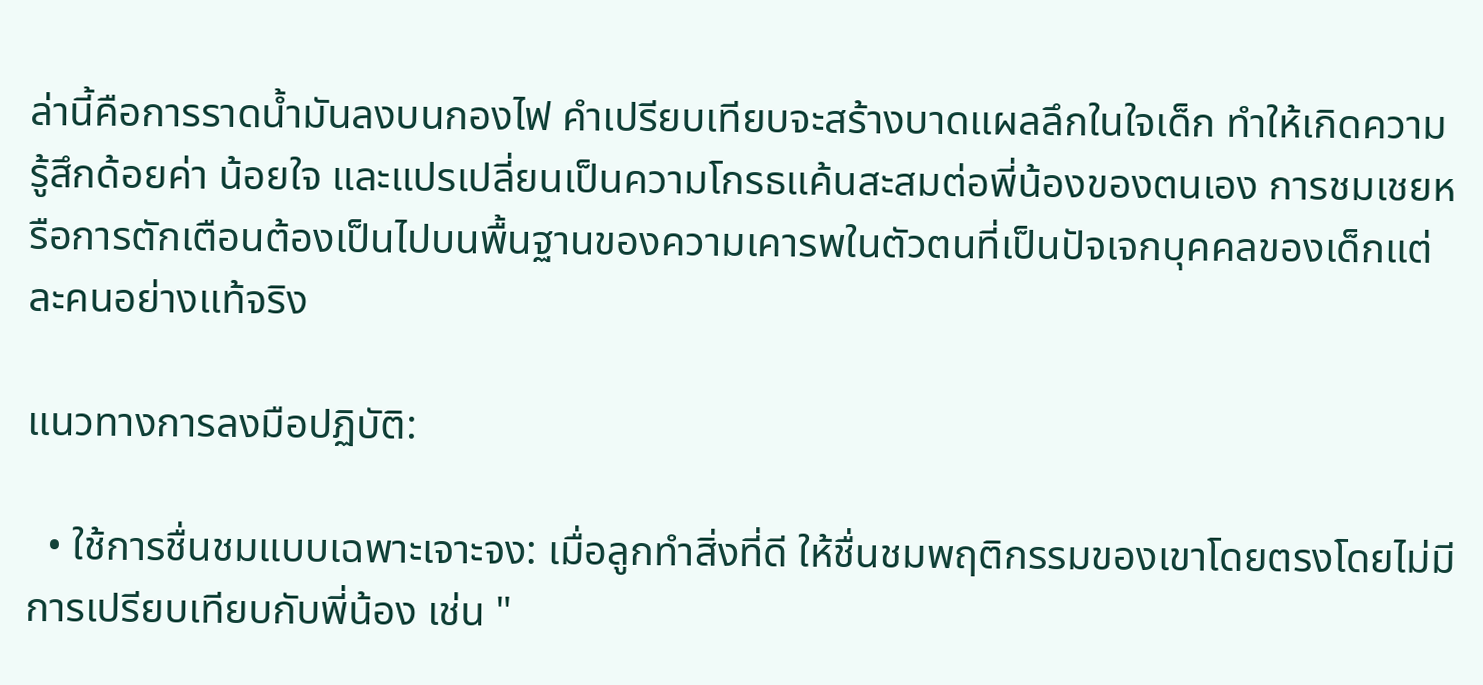ล่านี้คือการราดน้ำมันลงบนกองไฟ คำเปรียบเทียบจะสร้างบาดแผลลึกในใจเด็ก ทำให้เกิดความรู้สึกด้อยค่า น้อยใจ และแปรเปลี่ยนเป็นความโกรธแค้นสะสมต่อพี่น้องของตนเอง การชมเชยหรือการตักเตือนต้องเป็นไปบนพื้นฐานของความเคารพในตัวตนที่เป็นปัจเจกบุคคลของเด็กแต่ละคนอย่างแท้จริง

แนวทางการลงมือปฏิบัติ:

  • ใช้การชื่นชมแบบเฉพาะเจาะจง: เมื่อลูกทำสิ่งที่ดี ให้ชื่นชมพฤติกรรมของเขาโดยตรงโดยไม่มีการเปรียบเทียบกับพี่น้อง เช่น "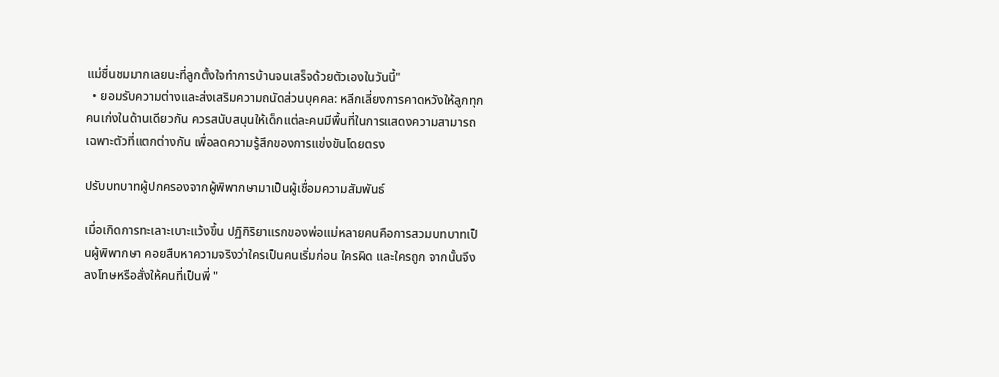แม่ชื่นชมมากเลยนะที่ลูกตั้งใจทำการบ้านจนเสร็จด้วยตัวเองในวันนี้"
  • ยอมรับความต่างและส่งเสริมความถนัดส่วนบุคคล: หลีกเลี่ยงการคาดหวังให้ลูกทุกคนเก่งในด้านเดียวกัน ควรสนับสนุนให้เด็กแต่ละคนมีพื้นที่ในการแสดงความสามารถเฉพาะตัวที่แตกต่างกัน เพื่อลดความรู้สึกของการแข่งขันโดยตรง

ปรับบทบาทผู้ปกครองจากผู้พิพากษามาเป็นผู้เชื่อมความสัมพันธ์

เมื่อเกิดการทะเลาะเบาะแว้งขึ้น ปฏิกิริยาแรกของพ่อแม่หลายคนคือการสวมบทบาทเป็นผู้พิพากษา คอยสืบหาความจริงว่าใครเป็นคนเริ่มก่อน ใครผิด และใครถูก จากนั้นจึงลงโทษหรือสั่งให้คนที่เป็นพี่ "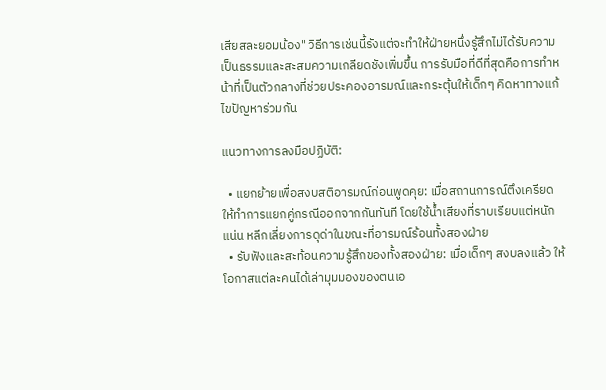เสียสละยอมน้อง" วิธีการเช่นนี้รังแต่จะทำให้ฝ่ายหนึ่งรู้สึกไม่ได้รับความเป็นธรรมและสะสมความเกลียดชังเพิ่มขึ้น การรับมือที่ดีที่สุดคือการทำหน้าที่เป็นตัวกลางที่ช่วยประคองอารมณ์และกระตุ้นให้เด็กๆ คิดหาทางแก้ไขปัญหาร่วมกัน

แนวทางการลงมือปฏิบัติ:

  • แยกย้ายเพื่อสงบสติอารมณ์ก่อนพูดคุย: เมื่อสถานการณ์ตึงเครียด ให้ทำการแยกคู่กรณีออกจากกันทันที โดยใช้น้ำเสียงที่ราบเรียบแต่หนักแน่น หลีกเลี่ยงการดุด่าในขณะที่อารมณ์ร้อนทั้งสองฝ่าย
  • รับฟังและสะท้อนความรู้สึกของทั้งสองฝ่าย: เมื่อเด็กๆ สงบลงแล้ว ให้โอกาสแต่ละคนได้เล่ามุมมองของตนเอ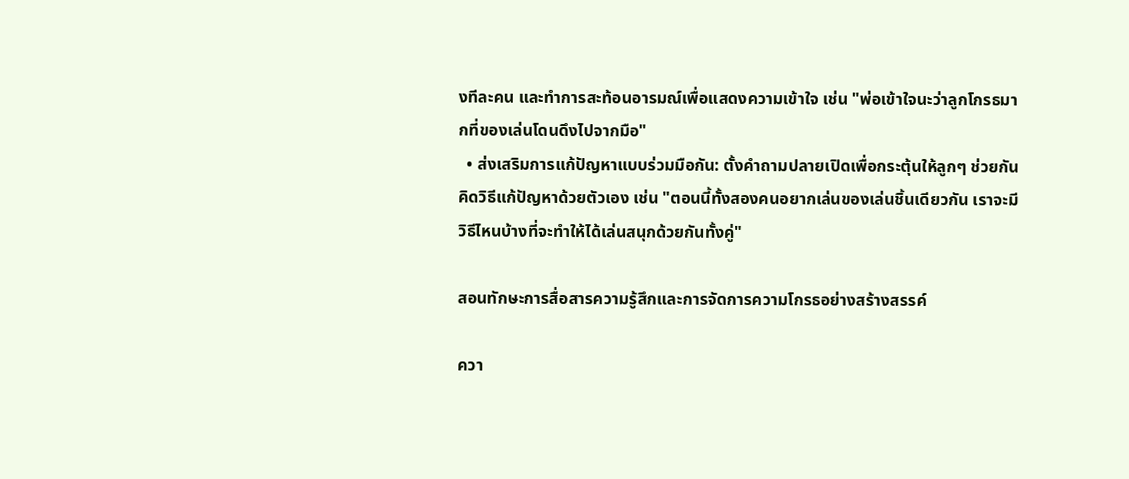งทีละคน และทำการสะท้อนอารมณ์เพื่อแสดงความเข้าใจ เช่น "พ่อเข้าใจนะว่าลูกโกรธมากที่ของเล่นโดนดึงไปจากมือ"
  • ส่งเสริมการแก้ปัญหาแบบร่วมมือกัน: ตั้งคำถามปลายเปิดเพื่อกระตุ้นให้ลูกๆ ช่วยกันคิดวิธีแก้ปัญหาด้วยตัวเอง เช่น "ตอนนี้ทั้งสองคนอยากเล่นของเล่นชิ้นเดียวกัน เราจะมีวิธีไหนบ้างที่จะทำให้ได้เล่นสนุกด้วยกันทั้งคู่"

สอนทักษะการสื่อสารความรู้สึกและการจัดการความโกรธอย่างสร้างสรรค์

ควา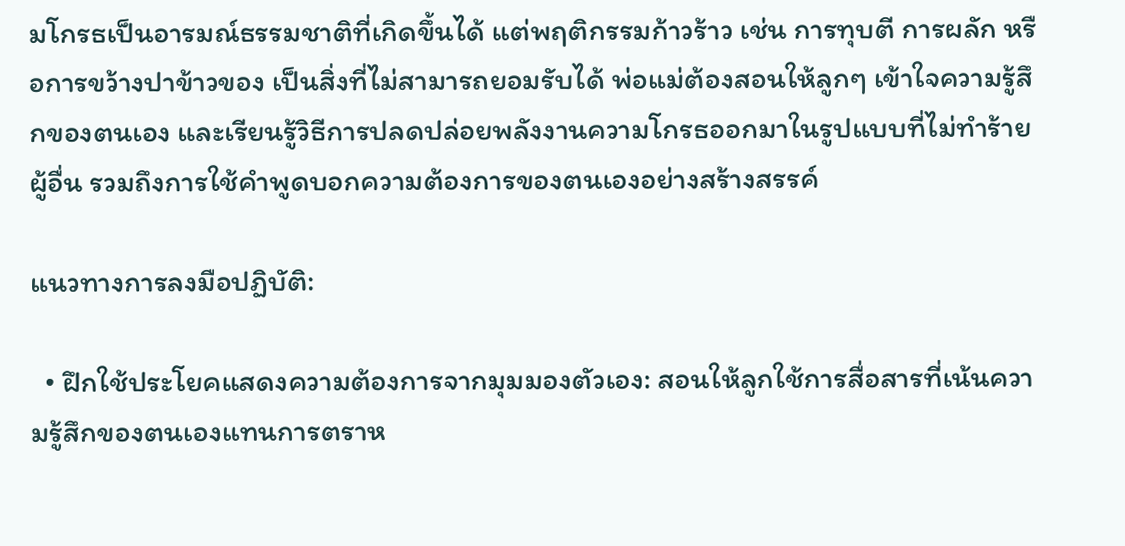มโกรธเป็นอารมณ์ธรรมชาติที่เกิดขึ้นได้ แต่พฤติกรรมก้าวร้าว เช่น การทุบตี การผลัก หรือการขว้างปาข้าวของ เป็นสิ่งที่ไม่สามารถยอมรับได้ พ่อแม่ต้องสอนให้ลูกๆ เข้าใจความรู้สึกของตนเอง และเรียนรู้วิธีการปลดปล่อยพลังงานความโกรธออกมาในรูปแบบที่ไม่ทำร้ายผู้อื่น รวมถึงการใช้คำพูดบอกความต้องการของตนเองอย่างสร้างสรรค์

แนวทางการลงมือปฏิบัติ:

  • ฝึกใช้ประโยคแสดงความต้องการจากมุมมองตัวเอง: สอนให้ลูกใช้การสื่อสารที่เน้นความรู้สึกของตนเองแทนการตราห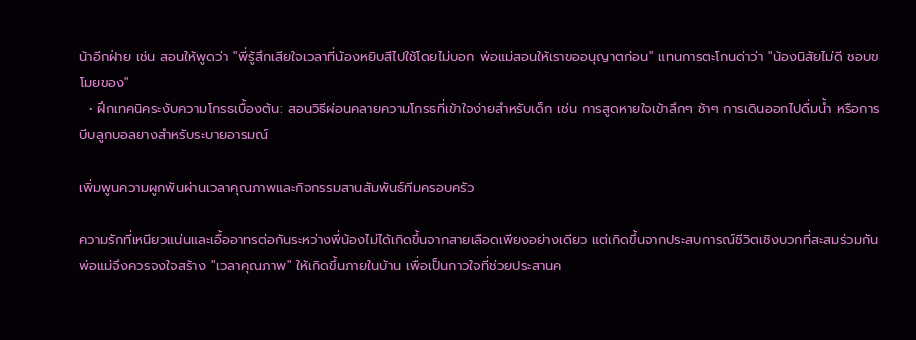น้าอีกฝ่าย เช่น สอนให้พูดว่า "พี่รู้สึกเสียใจเวลาที่น้องหยิบสีไปใช้โดยไม่บอก พ่อแม่สอนให้เราขออนุญาตก่อน" แทนการตะโกนด่าว่า "น้องนิสัยไม่ดี ชอบขโมยของ"
  • ฝึกเทคนิคระงับความโกรธเบื้องต้น: สอนวิธีผ่อนคลายความโกรธที่เข้าใจง่ายสำหรับเด็ก เช่น การสูดหายใจเข้าลึกๆ ช้าๆ การเดินออกไปดื่มน้ำ หรือการบีบลูกบอลยางสำหรับระบายอารมณ์

เพิ่มพูนความผูกพันผ่านเวลาคุณภาพและกิจกรรมสานสัมพันธ์ทีมครอบครัว

ความรักที่เหนียวแน่นและเอื้ออาทรต่อกันระหว่างพี่น้องไม่ได้เกิดขึ้นจากสายเลือดเพียงอย่างเดียว แต่เกิดขึ้นจากประสบการณ์ชีวิตเชิงบวกที่สะสมร่วมกัน พ่อแม่จึงควรจงใจสร้าง "เวลาคุณภาพ" ให้เกิดขึ้นภายในบ้าน เพื่อเป็นกาวใจที่ช่วยประสานค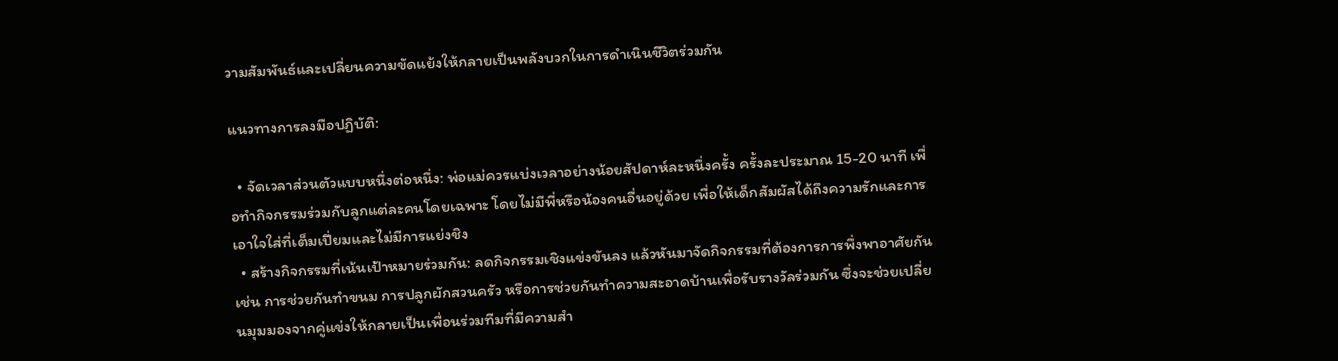วามสัมพันธ์และเปลี่ยนความขัดแย้งให้กลายเป็นพลังบวกในการดำเนินชีวิตร่วมกัน

แนวทางการลงมือปฏิบัติ:

  • จัดเวลาส่วนตัวแบบหนึ่งต่อหนึ่ง: พ่อแม่ควรแบ่งเวลาอย่างน้อยสัปดาห์ละหนึ่งครั้ง ครั้งละประมาณ 15-20 นาที เพื่อทำกิจกรรมร่วมกับลูกแต่ละคนโดยเฉพาะ โดยไม่มีพี่หรือน้องคนอื่นอยู่ด้วย เพื่อให้เด็กสัมผัสได้ถึงความรักและการเอาใจใส่ที่เต็มเปี่ยมและไม่มีการแย่งชิง
  • สร้างกิจกรรมที่เน้นเป้าหมายร่วมกัน: ลดกิจกรรมเชิงแข่งขันลง แล้วหันมาจัดกิจกรรมที่ต้องการการพึ่งพาอาศัยกัน เช่น การช่วยกันทำขนม การปลูกผักสวนครัว หรือการช่วยกันทำความสะอาดบ้านเพื่อรับรางวัลร่วมกัน ซึ่งจะช่วยเปลี่ยนมุมมองจากคู่แข่งให้กลายเป็นเพื่อนร่วมทีมที่มีความสำ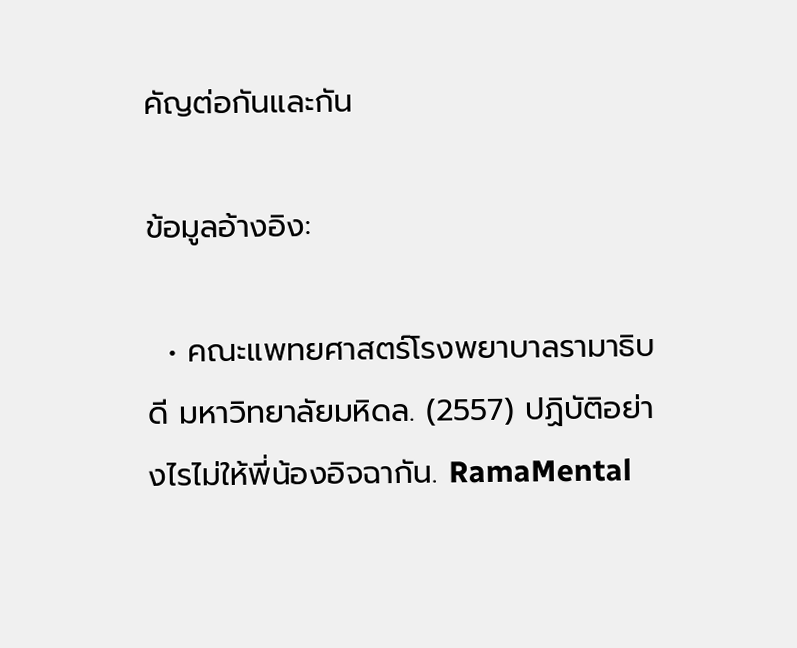คัญต่อกันและกัน

ข้อมูลอ้างอิง:

  • คณะแพทยศาสตร์โรงพยาบาลรามาธิบดี มหาวิทยาลัยมหิดล. (2557) ปฏิบัติอย่างไรไม่ให้พี่น้องอิจฉากัน. RamaMental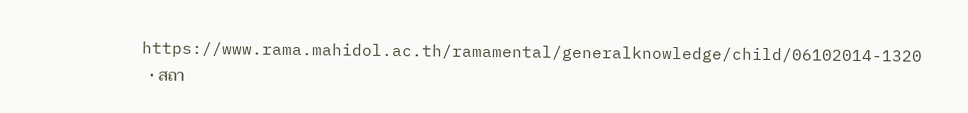https://www.rama.mahidol.ac.th/ramamental/generalknowledge/child/06102014-1320
  • สถา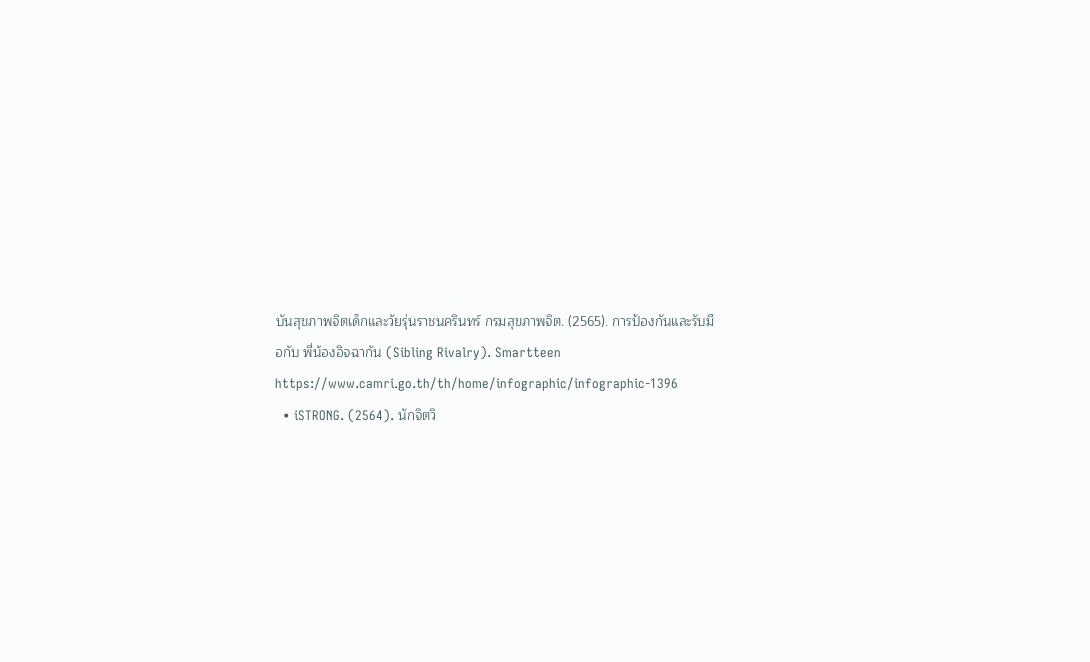บันสุขภาพจิตเด็กและวัยรุ่นราชนครินทร์ กรมสุขภาพจิต. (2565). การป้องกันและรับมือกับ พี่น้องอิจฉากัน (Sibling Rivalry). Smartteen https://www.camri.go.th/th/home/infographic/infographic-1396
  • iSTRONG. (2564). นักจิตวิ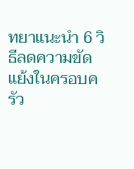ทยาแนะนำ 6 วิธีลดความขัดแย้งในครอบครัว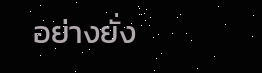อย่างยั่ง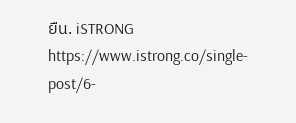ยืน. iSTRONG https://www.istrong.co/single-post/6-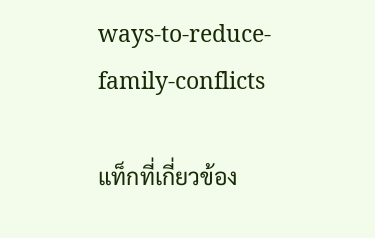ways-to-reduce-family-conflicts

แท็กที่เกี่ยวข้อง